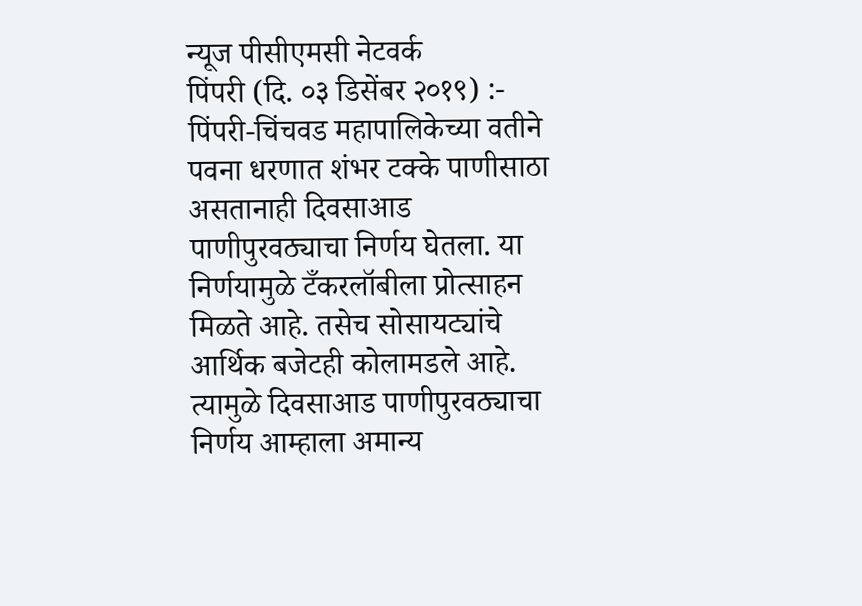न्यूज पीसीएमसी नेटवर्क
पिंपरी (दि. ०३ डिसेंबर २०१९) :- पिंपरी-चिंचवड महापालिकेच्या वतीने पवना धरणात शंभर टक्के पाणीसाठा असतानाही दिवसाआड पाणीपुरवठ्याचा निर्णय घेतला. या निर्णयामुळे टँकरलॉबीला प्रोत्साहन मिळते आहे. तसेच सोसायट्यांचे आर्थिक बजेटही कोलामडले आहे. त्यामुळे दिवसाआड पाणीपुरवठ्याचा निर्णय आम्हाला अमान्य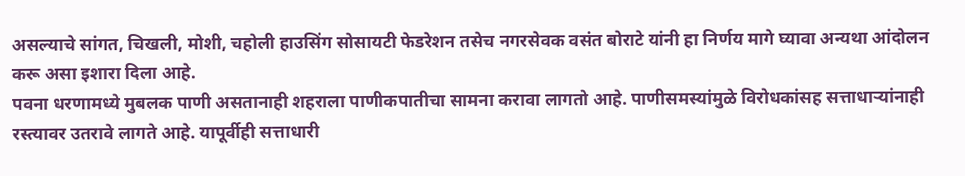असल्याचे सांगत, चिखली, मोशी, चहोली हाउसिंग सोसायटी फेडरेशन तसेच नगरसेवक वसंत बोराटे यांनी हा निर्णय मागे घ्यावा अन्यथा आंदोलन करू असा इशारा दिला आहे.
पवना धरणामध्ये मुबलक पाणी असतानाही शहराला पाणीकपातीचा सामना करावा लागतो आहे. पाणीसमस्यांमुळे विरोधकांसह सत्ताधाऱ्यांनाही रस्त्यावर उतरावे लागते आहे. यापूर्वीही सत्ताधारी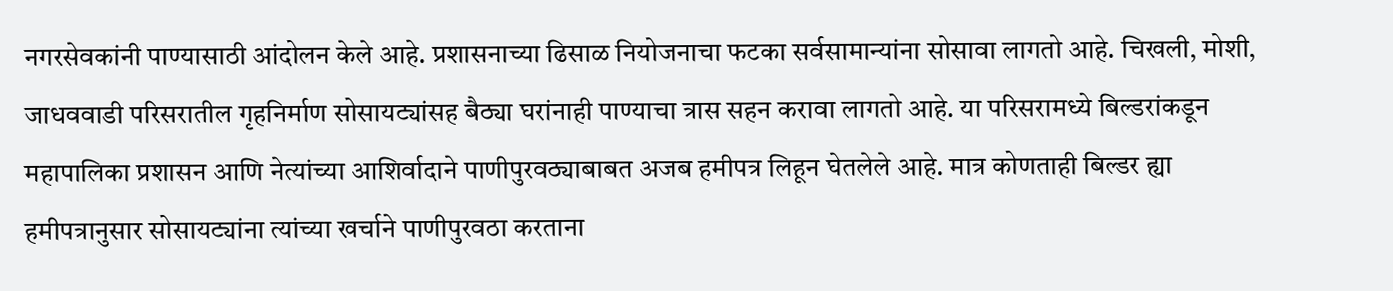नगरसेवकांनी पाण्यासाठी आंदोलन केले आहे. प्रशासनाच्या ढिसाळ नियोजनाचा फटका सर्वसामान्यांना सोसावा लागतो आहे. चिखली, मोशी, जाधववाडी परिसरातील गृहनिर्माण सोसायट्यांसह बैठ्या घरांनाही पाण्याचा त्रास सहन करावा लागतो आहे. या परिसरामध्ये बिल्डरांकडून महापालिका प्रशासन आणि नेत्यांच्या आशिर्वादाने पाणीपुरवठ्याबाबत अजब हमीपत्र लिहून घेतलेले आहे. मात्र कोणताही बिल्डर ह्या हमीपत्रानुसार सोसायट्यांना त्यांच्या खर्चाने पाणीपुरवठा करताना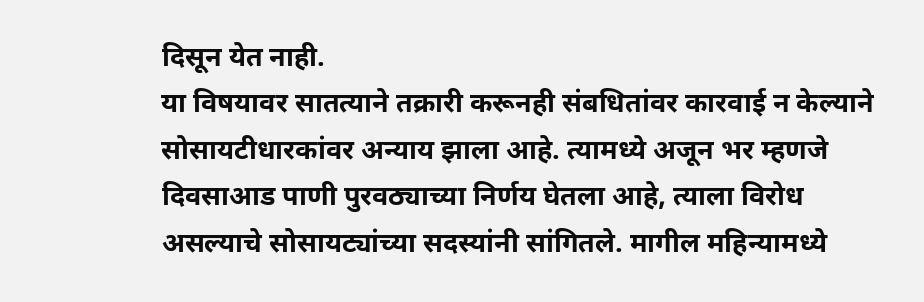दिसून येत नाही.
या विषयावर सातत्याने तक्रारी करूनही संबधितांवर कारवाई न केल्याने सोसायटीधारकांवर अन्याय झाला आहे. त्यामध्ये अजून भर म्हणजे दिवसाआड पाणी पुरवठ्याच्या निर्णय घेतला आहे, त्याला विरोध असल्याचे सोसायट्यांच्या सदस्यांनी सांगितले. मागील महिन्यामध्ये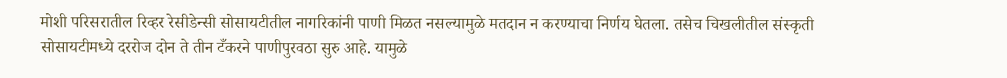मोशी परिसरातील रिव्हर रेसीडेन्सी सोसायटीतील नागरिकांनी पाणी मिळत नसल्यामुळे मतदान न करण्याचा निर्णय घेतला. तसेच चिखलीतील संस्कृती सोसायटीमध्ये दररोज दोन ते तीन टँकरने पाणीपुरवठा सुरु आहे. यामुळे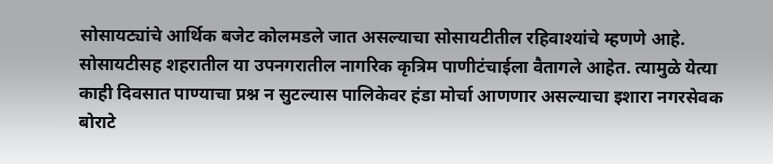सोसायट्यांचे आर्थिक बजेट कोलमडले जात असल्याचा सोसायटीतील रहिवाश्यांचे म्हणणे आहे. सोसायटीसह शहरातील या उपनगरातील नागरिक कृत्रिम पाणीटंचाईला वैतागले आहेत. त्यामुळे येत्या काही दिवसात पाण्याचा प्रश्न न सुटल्यास पालिकेवर हंडा मोर्चा आणणार असल्याचा इशारा नगरसेवक बोराटे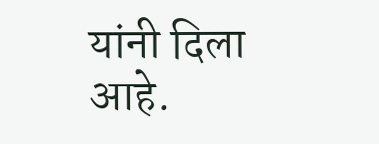यांनी दिला आहे.